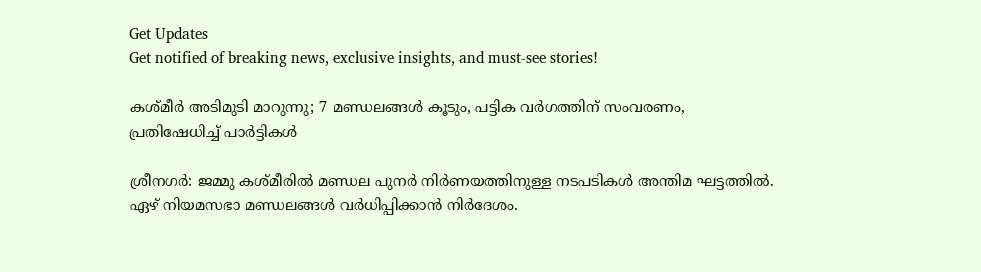Get Updates
Get notified of breaking news, exclusive insights, and must-see stories!

കശ്മീര്‍ അടിമുടി മാറുന്നു; 7 മണ്ഡലങ്ങള്‍ കൂടും, പട്ടിക വര്‍ഗത്തിന് സംവരണം, പ്രതിഷേധിച്ച് പാര്‍ട്ടികള്‍

ശ്രീനഗര്‍: ജമ്മു കശ്മീരില്‍ മണ്ഡല പുനര്‍ നിര്‍ണയത്തിനുള്ള നടപടികള്‍ അന്തിമ ഘട്ടത്തില്‍. ഏഴ് നിയമസഭാ മണ്ഡലങ്ങള്‍ വര്‍ധിപ്പിക്കാന്‍ നിര്‍ദേശം.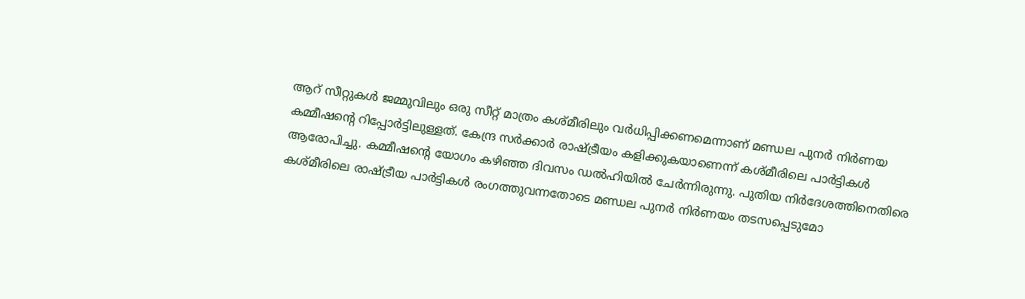ആറ് സീറ്റുകള്‍ ജമ്മുവിലും ഒരു സീറ്റ് മാത്രം കശ്മീരിലും വര്‍ധിപ്പിക്കണമെന്നാണ് മണ്ഡല പുനര്‍ നിര്‍ണയ കമ്മീഷന്റെ റിപ്പോര്‍ട്ടിലുള്ളത്. കേന്ദ്ര സര്‍ക്കാര്‍ രാഷ്ട്രീയം കളിക്കുകയാണെന്ന് കശ്മീരിലെ പാര്‍ട്ടികള്‍ ആരോപിച്ചു. കമ്മീഷന്റെ യോഗം കഴിഞ്ഞ ദിവസം ഡല്‍ഹിയില്‍ ചേര്‍ന്നിരുന്നു. പുതിയ നിര്‍ദേശത്തിനെതിരെ കശ്മീരിലെ രാഷ്ട്രീയ പാര്‍ട്ടികള്‍ രംഗത്തുവന്നതോടെ മണ്ഡല പുനര്‍ നിര്‍ണയം തടസപ്പെടുമോ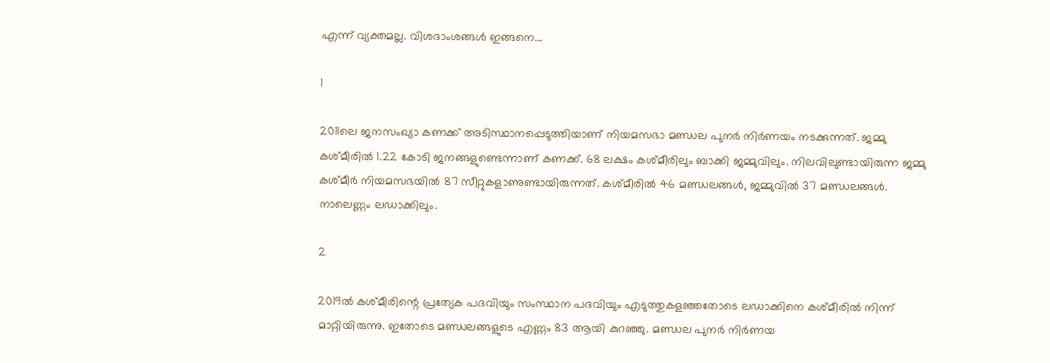എന്ന് വ്യക്തമല്ല. വിശദാംശങ്ങള്‍ ഇങ്ങനെ...

1

2011ലെ ജനസംഖ്യാ കണക്ക് അടിസ്ഥാനപ്പെടുത്തിയാണ് നിയമസഭാ മണ്ഡല പുനര്‍ നിര്‍ണയം നടക്കുന്നത്. ജമ്മു കശ്മീരില്‍ 1.22 കോടി ജനങ്ങളുണ്ടെന്നാണ് കണക്ക്. 68 ലക്ഷം കശ്മീരിലും ബാക്കി ജമ്മുവിലും. നിലവിലുണ്ടായിരുന്ന ജമ്മു കശ്മീര്‍ നിയമസഭയില്‍ 87 സീറ്റുകളാണുണ്ടായിരുന്നത്. കശ്മീരില്‍ 46 മണ്ഡലങ്ങള്‍, ജമ്മുവില്‍ 37 മണ്ഡലങ്ങള്‍. നാലെണ്ണം ലഡാക്കിലും.

2

2019ല്‍ കശ്മീരിന്റെ പ്രത്യേക പദവിയും സംസ്ഥാന പദവിയും എടുത്തുകളഞ്ഞതോടെ ലഡാക്കിനെ കശ്മീരില്‍ നിന്ന് മാറ്റിയിരുന്നു. ഇതോടെ മണ്ഡലങ്ങളുടെ എണ്ണം 83 ആയി കുറഞ്ഞു. മണ്ഡല പുനര്‍ നിര്‍ണയ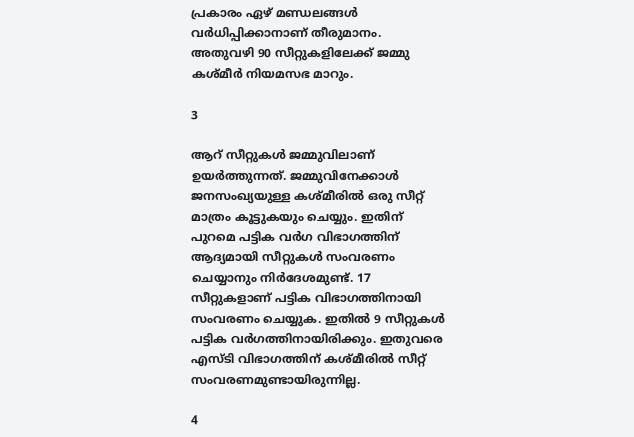പ്രകാരം ഏഴ് മണ്ഡലങ്ങള്‍ വര്‍ധിപ്പിക്കാനാണ് തീരുമാനം. അതുവഴി 90 സീറ്റുകളിലേക്ക് ജമ്മു കശ്മീര്‍ നിയമസഭ മാറും.

3

ആറ് സീറ്റുകള്‍ ജമ്മുവിലാണ് ഉയര്‍ത്തുന്നത്. ജമ്മുവിനേക്കാള്‍ ജനസംഖ്യയുള്ള കശ്മീരില്‍ ഒരു സീറ്റ് മാത്രം കൂട്ടുകയും ചെയ്യും. ഇതിന് പുറമെ പട്ടിക വര്‍ഗ വിഭാഗത്തിന് ആദ്യമായി സീറ്റുകള്‍ സംവരണം ചെയ്യാനും നിര്‍ദേശമുണ്ട്. 17 സീറ്റുകളാണ് പട്ടിക വിഭാഗത്തിനായി സംവരണം ചെയ്യുക. ഇതില്‍ 9 സീറ്റുകള്‍ പട്ടിക വര്‍ഗത്തിനായിരിക്കും. ഇതുവരെ എസ്ടി വിഭാഗത്തിന് കശ്മീരില്‍ സീറ്റ് സംവരണമുണ്ടായിരുന്നില്ല.

4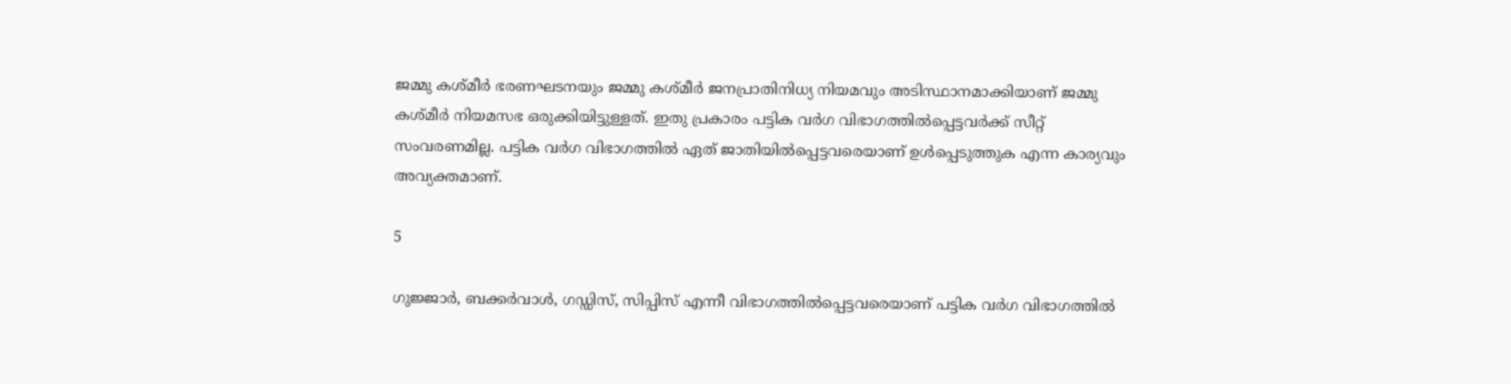ജമ്മു കശ്മീര്‍ ഭരണഘടനയും ജമ്മു കശ്മീര്‍ ജനപ്രാതിനിധ്യ നിയമവും അടിസ്ഥാനമാക്കിയാണ് ജമ്മു കശ്മീര്‍ നിയമസഭ ഒരുക്കിയിട്ടുള്ളത്. ഇതു പ്രകാരം പട്ടിക വര്‍ഗ വിഭാഗത്തില്‍പ്പെട്ടവര്‍ക്ക് സീറ്റ് സംവരണമില്ല. പട്ടിക വര്‍ഗ വിഭാഗത്തില്‍ ഏത് ജാതിയില്‍പ്പെട്ടവരെയാണ് ഉള്‍പ്പെടുത്തുക എന്ന കാര്യവും അവ്യക്തമാണ്.

5

ഗുജ്ജാര്‍, ബക്കര്‍വാള്‍, ഗഡ്ഡിസ്, സിപ്പിസ് എന്നീ വിഭാഗത്തില്‍പ്പെട്ടവരെയാണ് പട്ടിക വര്‍ഗ വിഭാഗത്തില്‍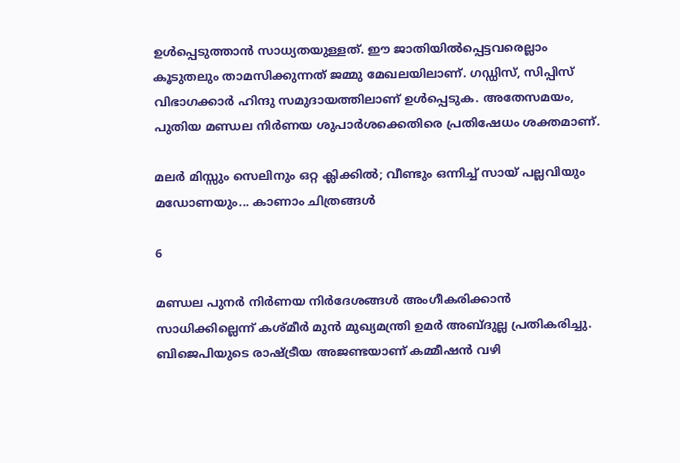ഉള്‍പ്പെടുത്താന്‍ സാധ്യതയുള്ളത്. ഈ ജാതിയില്‍പ്പെട്ടവരെല്ലാം കൂടുതലും താമസിക്കുന്നത് ജമ്മു മേഖലയിലാണ്. ഗഡ്ഡിസ്, സിപ്പിസ് വിഭാഗക്കാര്‍ ഹിന്ദു സമുദായത്തിലാണ് ഉള്‍പ്പെടുക. അതേസമയം, പുതിയ മണ്ഡല നിര്‍ണയ ശുപാര്‍ശക്കെതിരെ പ്രതിഷേധം ശക്തമാണ്.

മലര്‍ മിസ്സും സെലിനും ഒറ്റ ക്ലിക്കില്‍; വീണ്ടും ഒന്നിച്ച് സായ് പല്ലവിയും മഡോണയും... കാണാം ചിത്രങ്ങള്‍

6

മണ്ഡല പുനര്‍ നിര്‍ണയ നിര്‍ദേശങ്ങള്‍ അംഗീകരിക്കാന്‍ സാധിക്കില്ലെന്ന് കശ്മീര്‍ മുന്‍ മുഖ്യമന്ത്രി ഉമര്‍ അബ്ദുല്ല പ്രതികരിച്ചു. ബിജെപിയുടെ രാഷ്ട്രീയ അജണ്ടയാണ് കമ്മീഷന്‍ വഴി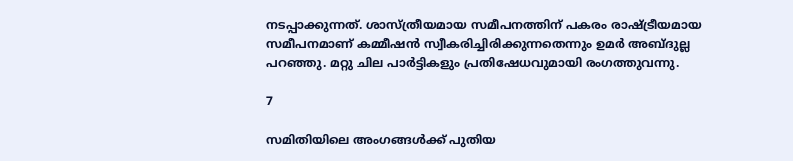നടപ്പാക്കുന്നത്. ശാസ്ത്രീയമായ സമീപനത്തിന് പകരം രാഷ്ട്രീയമായ സമീപനമാണ് കമ്മീഷന്‍ സ്വീകരിച്ചിരിക്കുന്നതെന്നും ഉമര്‍ അബ്ദുല്ല പറഞ്ഞു. മറ്റു ചില പാര്‍ട്ടികളും പ്രതിഷേധവുമായി രംഗത്തുവന്നു.

7

സമിതിയിലെ അംഗങ്ങള്‍ക്ക് പുതിയ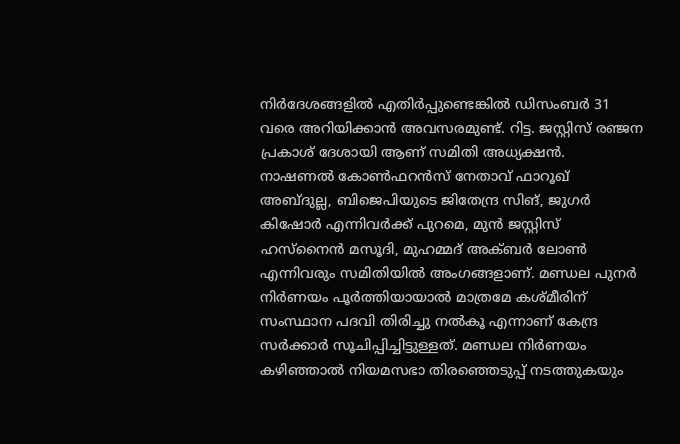നിര്‍ദേശങ്ങളില്‍ എതിര്‍പ്പുണ്ടെങ്കില്‍ ഡിസംബര്‍ 31 വരെ അറിയിക്കാന്‍ അവസരമുണ്ട്. റിട്ട. ജസ്റ്റിസ് രഞ്ജന പ്രകാശ് ദേശായി ആണ് സമിതി അധ്യക്ഷന്‍. നാഷണല്‍ കോണ്‍ഫറന്‍സ് നേതാവ് ഫാറൂഖ് അബ്ദുല്ല, ബിജെപിയുടെ ജിതേന്ദ്ര സിങ്, ജുഗര്‍ കിഷോര്‍ എന്നിവര്‍ക്ക് പുറമെ, മുന്‍ ജസ്റ്റിസ് ഹസ്‌നൈന്‍ മസൂദി, മുഹമ്മദ് അക്ബര്‍ ലോണ്‍ എന്നിവരും സമിതിയില്‍ അംഗങ്ങളാണ്. മണ്ഡല പുനര്‍ നിര്‍ണയം പൂര്‍ത്തിയായാല്‍ മാത്രമേ കശ്മീരിന് സംസ്ഥാന പദവി തിരിച്ചു നല്‍കൂ എന്നാണ് കേന്ദ്ര സര്‍ക്കാര്‍ സൂചിപ്പിച്ചിട്ടുള്ളത്. മണ്ഡല നിര്‍ണയം കഴിഞ്ഞാല്‍ നിയമസഭാ തിരഞ്ഞെടുപ്പ് നടത്തുകയും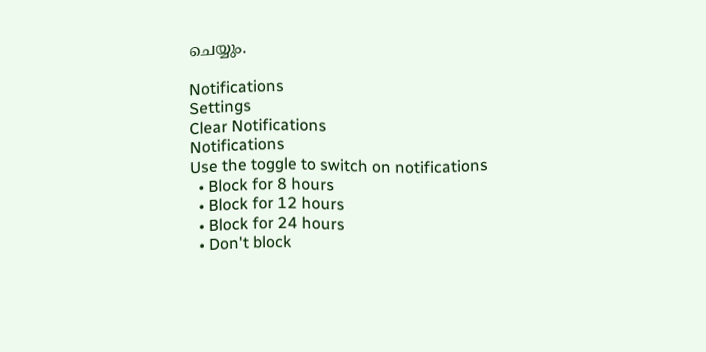ചെയ്യും.

Notifications
Settings
Clear Notifications
Notifications
Use the toggle to switch on notifications
  • Block for 8 hours
  • Block for 12 hours
  • Block for 24 hours
  • Don't block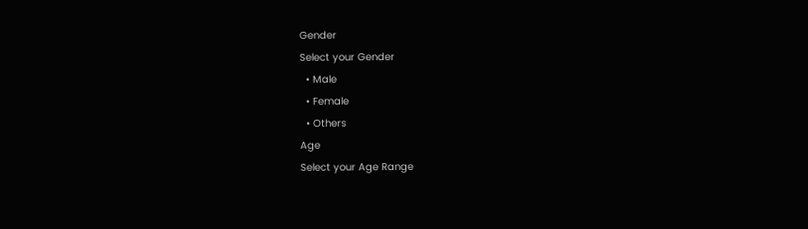Gender
Select your Gender
  • Male
  • Female
  • Others
Age
Select your Age Range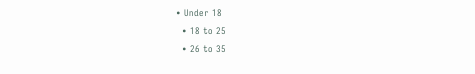• Under 18
  • 18 to 25
  • 26 to 35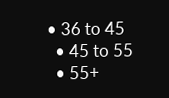• 36 to 45
  • 45 to 55
  • 55+